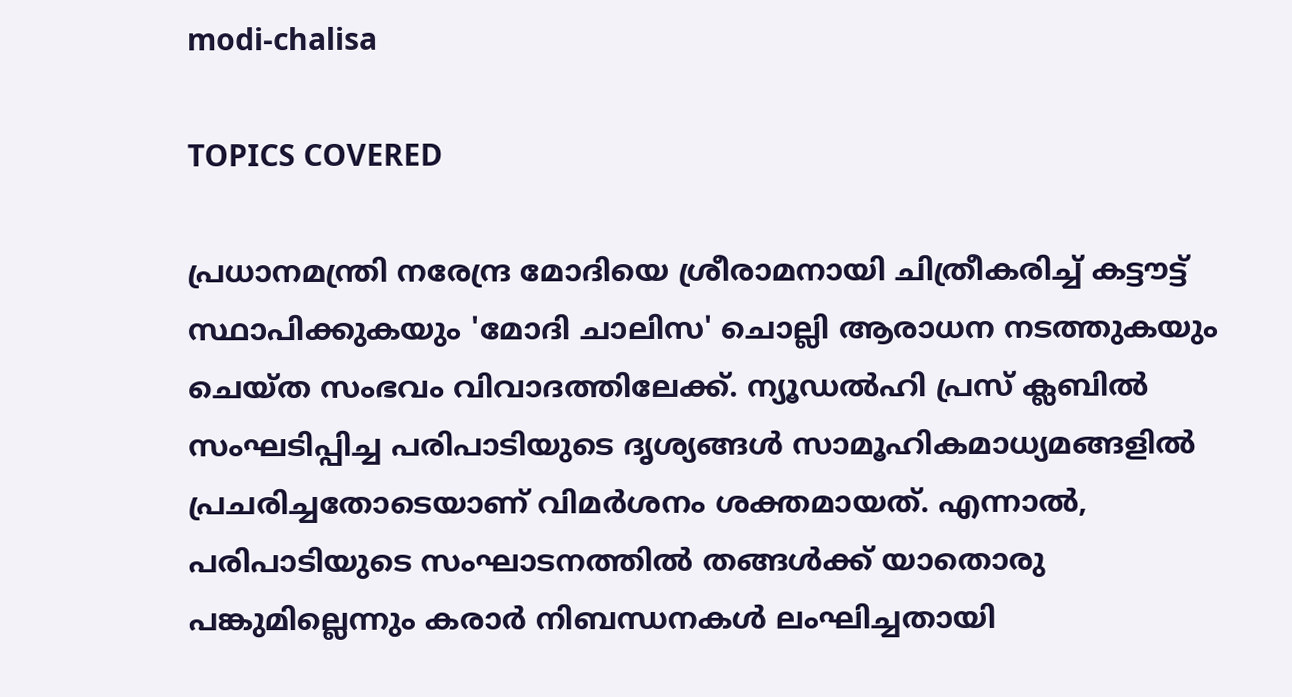modi-chalisa

TOPICS COVERED

പ്രധാനമന്ത്രി നരേന്ദ്ര മോദിയെ ശ്രീരാമനായി ചിത്രീകരിച്ച് കട്ടൗട്ട് സ്ഥാപിക്കുകയും 'മോദി ചാലിസ' ചൊല്ലി ആരാധന നടത്തുകയും ചെയ്ത സംഭവം വിവാദത്തിലേക്ക്. ന്യൂഡൽഹി പ്രസ് ക്ലബിൽ സംഘടിപ്പിച്ച പരിപാടിയുടെ ദൃശ്യങ്ങൾ സാമൂഹികമാധ്യമങ്ങളിൽ പ്രചരിച്ചതോടെയാണ് വിമർശനം ശക്തമായത്. എന്നാൽ, പരിപാടിയുടെ സംഘാടനത്തിൽ തങ്ങൾക്ക് യാതൊരു പങ്കുമില്ലെന്നും കരാർ നിബന്ധനകൾ ലംഘിച്ചതായി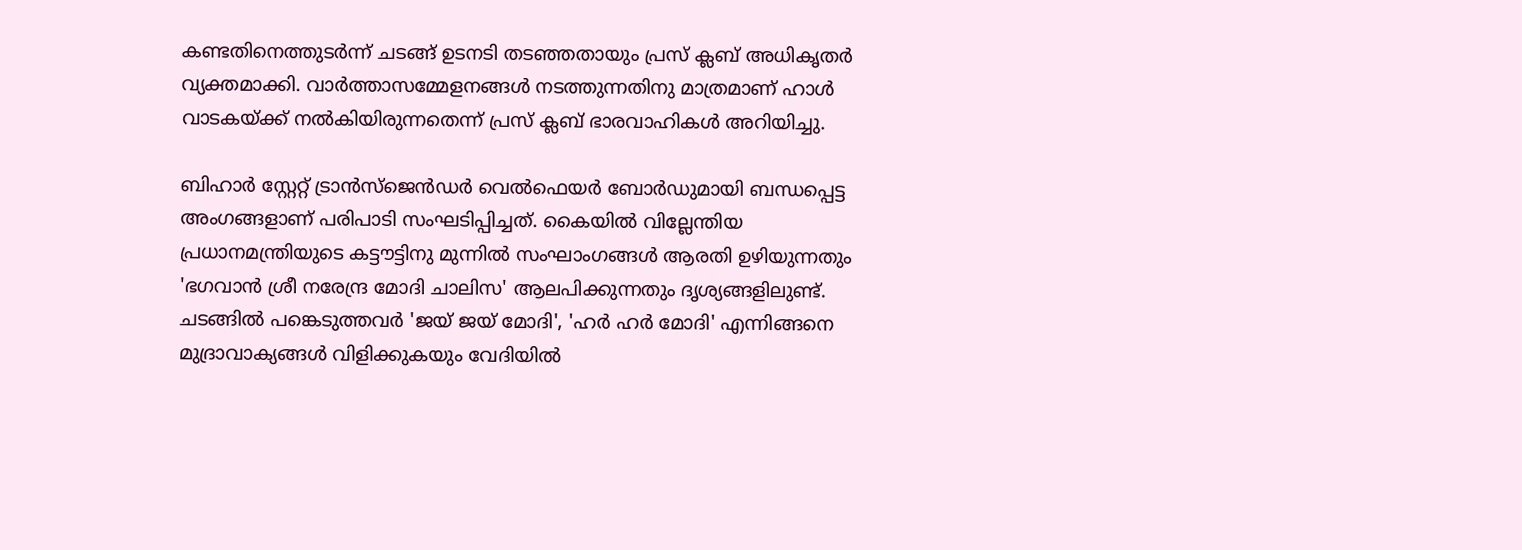കണ്ടതിനെത്തുടർന്ന് ചടങ്ങ് ഉടനടി തടഞ്ഞതായും പ്രസ് ക്ലബ് അധികൃതർ വ്യക്തമാക്കി. വാർത്താസമ്മേളനങ്ങൾ നടത്തുന്നതിനു മാത്രമാണ് ഹാൾ വാടകയ്ക്ക് നൽകിയിരുന്നതെന്ന് പ്രസ് ക്ലബ് ഭാരവാഹികൾ അറിയിച്ചു.

ബിഹാർ സ്റ്റേറ്റ് ട്രാൻസ്ജെൻഡർ വെൽഫെയർ ബോർഡുമായി ബന്ധപ്പെട്ട അംഗങ്ങളാണ് പരിപാടി സംഘടിപ്പിച്ചത്. കൈയിൽ വില്ലേന്തിയ പ്രധാനമന്ത്രിയുടെ കട്ടൗട്ടിനു മുന്നിൽ സംഘാംഗങ്ങൾ ആരതി ഉഴിയുന്നതും 'ഭഗവാൻ ശ്രീ നരേന്ദ്ര മോദി ചാലിസ' ആലപിക്കുന്നതും ദൃശ്യങ്ങളിലുണ്ട്. ചടങ്ങിൽ പങ്കെടുത്തവർ 'ജയ് ജയ് മോദി', 'ഹർ ഹർ മോദി' എന്നിങ്ങനെ മുദ്രാവാക്യങ്ങൾ വിളിക്കുകയും വേദിയിൽ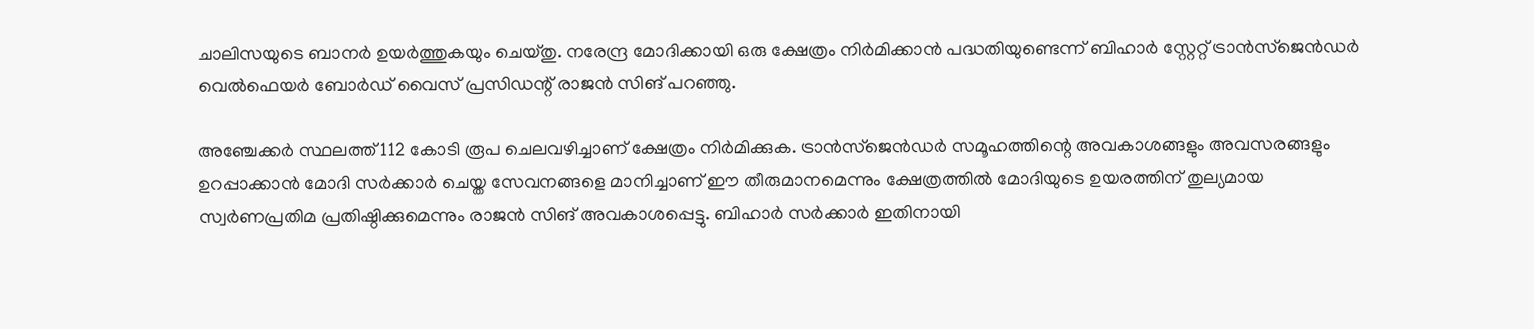ചാലിസയുടെ ബാനർ ഉയർത്തുകയും ചെയ്തു. നരേന്ദ്ര മോദിക്കായി ഒരു ക്ഷേത്രം നിർമിക്കാൻ പദ്ധതിയുണ്ടെന്ന് ബിഹാർ സ്റ്റേറ്റ് ട്രാൻസ്ജെൻഡർ വെൽഫെയർ ബോർഡ് വൈസ് പ്രസിഡന്റ് രാജൻ സിങ് പറഞ്ഞു.

അഞ്ചേക്കർ സ്ഥലത്ത് 112 കോടി രൂപ ചെലവഴിച്ചാണ് ക്ഷേത്രം നിർമിക്കുക. ട്രാൻസ്ജെൻഡർ സമൂഹത്തിന്റെ അവകാശങ്ങളും അവസരങ്ങളും ഉറപ്പാക്കാൻ മോദി സർക്കാർ ചെയ്ത സേവനങ്ങളെ മാനിച്ചാണ് ഈ തീരുമാനമെന്നും ക്ഷേത്രത്തിൽ മോദിയുടെ ഉയരത്തിന് തുല്യമായ സ്വർണപ്രതിമ പ്രതിഷ്ഠിക്കുമെന്നും രാജൻ സിങ് അവകാശപ്പെട്ടു. ബിഹാർ സർക്കാർ ഇതിനായി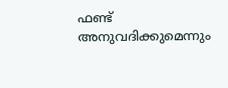ഫണ്ട് അനുവദിക്കുമെന്നും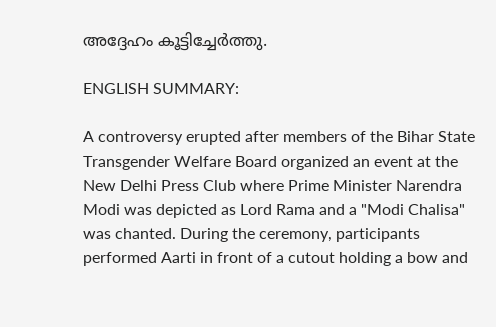അദ്ദേഹം കൂട്ടിച്ചേർത്തു.

ENGLISH SUMMARY:

A controversy erupted after members of the Bihar State Transgender Welfare Board organized an event at the New Delhi Press Club where Prime Minister Narendra Modi was depicted as Lord Rama and a "Modi Chalisa" was chanted. During the ceremony, participants performed Aarti in front of a cutout holding a bow and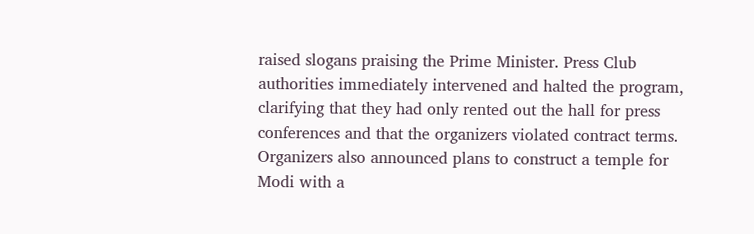raised slogans praising the Prime Minister. Press Club authorities immediately intervened and halted the program, clarifying that they had only rented out the hall for press conferences and that the organizers violated contract terms. Organizers also announced plans to construct a temple for Modi with a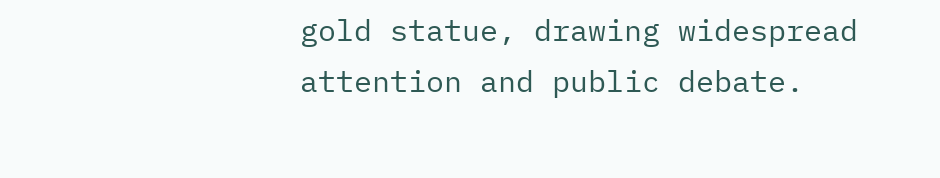gold statue, drawing widespread attention and public debate.